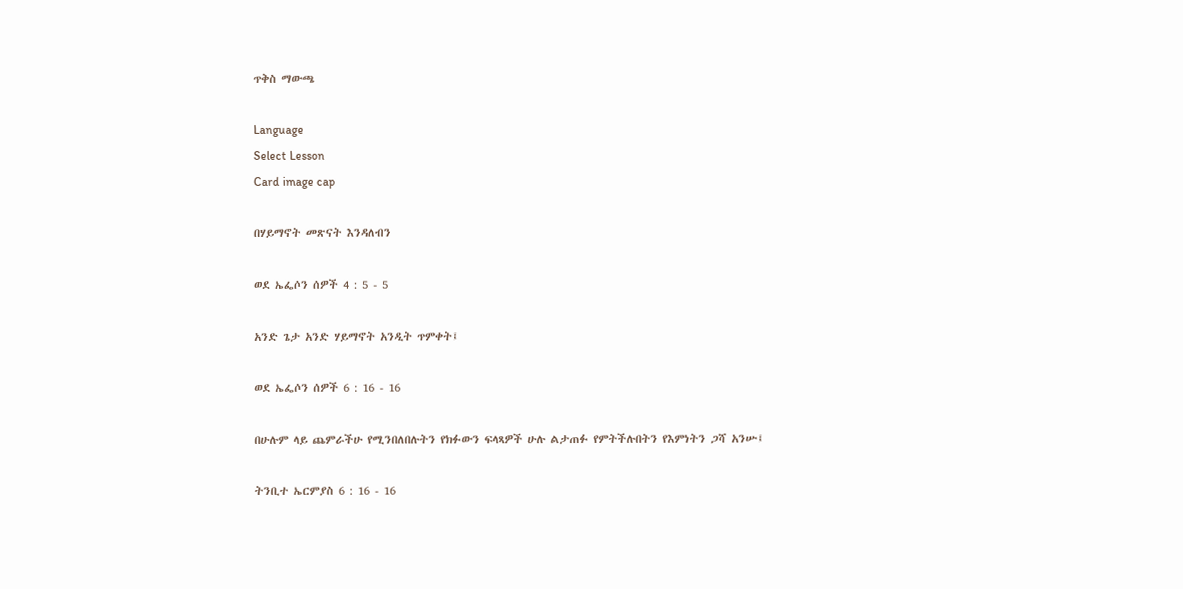ጥቅስ ማውጫ

Language
Select Lesson
Card image cap

በሃይማኖት መጽናት እንዳለብን

ወደ ኤፌሶን ሰዎች 4 : 5 - 5

አንድ ጌታ አንድ ሃይማኖት አንዲት ጥምቀት፤

ወደ ኤፌሶን ሰዎች 6 : 16 - 16

በሁሉም ላይ ጨምራችሁ የሚንበለበሉትን የክፉውን ፍላጻዎች ሁሉ ልታጠፉ የምትችሉበትን የእምነትን ጋሻ አንሡ፤

ትንቢተ ኤርምያስ 6 : 16 - 16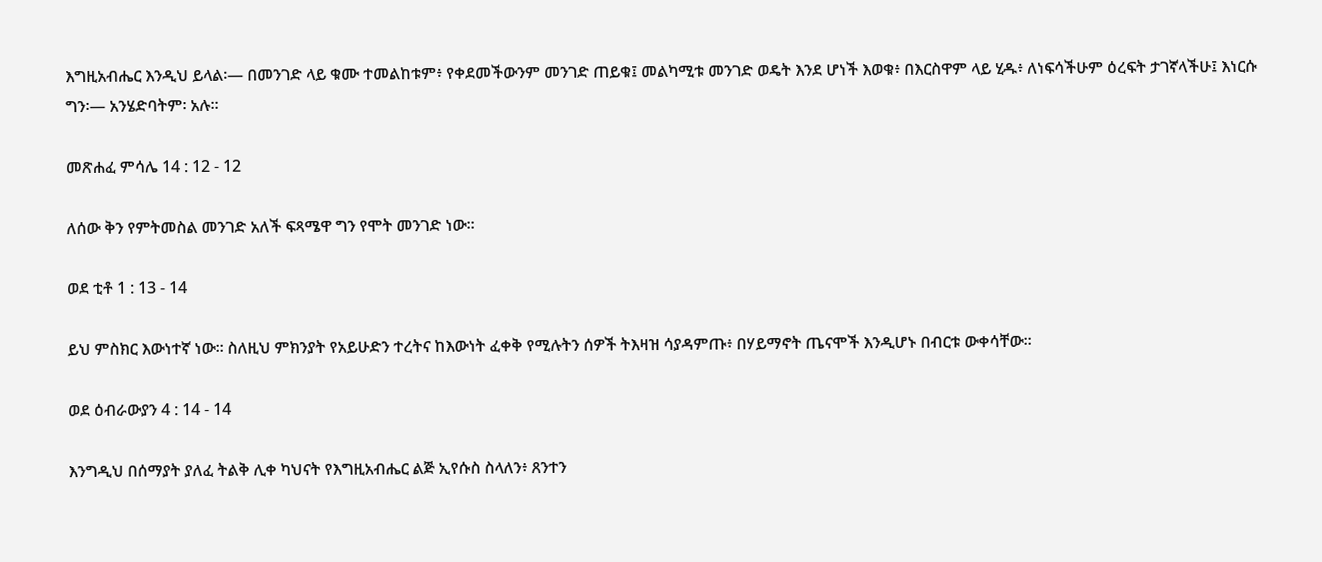እግዚአብሔር እንዲህ ይላል፡— በመንገድ ላይ ቁሙ ተመልከቱም፥ የቀደመችውንም መንገድ ጠይቁ፤ መልካሚቱ መንገድ ወዴት እንደ ሆነች እወቁ፥ በእርስዋም ላይ ሂዱ፥ ለነፍሳችሁም ዕረፍት ታገኛላችሁ፤ እነርሱ ግን፡— አንሄድባትም፡ አሉ።

መጽሐፈ ምሳሌ 14 : 12 - 12

ለሰው ቅን የምትመስል መንገድ አለች ፍጻሜዋ ግን የሞት መንገድ ነው።

ወደ ቲቶ 1 : 13 - 14

ይህ ምስክር እውነተኛ ነው። ስለዚህ ምክንያት የአይሁድን ተረትና ከእውነት ፈቀቅ የሚሉትን ሰዎች ትእዛዝ ሳያዳምጡ፥ በሃይማኖት ጤናሞች እንዲሆኑ በብርቱ ውቀሳቸው።

ወደ ዕብራውያን 4 : 14 - 14

እንግዲህ በሰማያት ያለፈ ትልቅ ሊቀ ካህናት የእግዚአብሔር ልጅ ኢየሱስ ስላለን፥ ጸንተን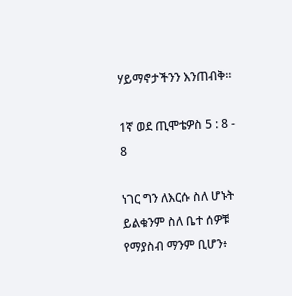ሃይማኖታችንን እንጠብቅ።

1ኛ ወደ ጢሞቴዎስ 5 : 8 - 8

ነገር ግን ለእርሱ ስለ ሆኑት ይልቁንም ስለ ቤተ ሰዎቹ የማያስብ ማንም ቢሆን፥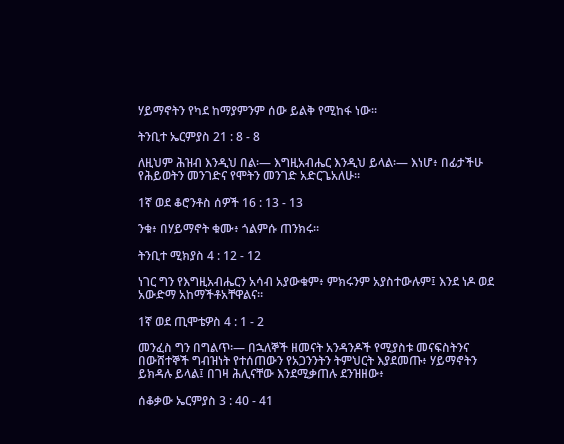ሃይማኖትን የካደ ከማያምንም ሰው ይልቅ የሚከፋ ነው።

ትንቢተ ኤርምያስ 21 : 8 - 8

ለዚህም ሕዝብ እንዲህ በል፡— እግዚአብሔር እንዲህ ይላል፡— እነሆ፥ በፊታችሁ የሕይወትን መንገድና የሞትን መንገድ አድርጌአለሁ።

1ኛ ወደ ቆሮንቶስ ሰዎች 16 : 13 - 13

ንቁ፥ በሃይማኖት ቁሙ፥ ጎልምሱ ጠንክሩ።

ትንቢተ ሚክያስ 4 : 12 - 12

ነገር ግን የእግዚአብሔርን አሳብ አያውቁም፥ ምክሩንም አያስተውሉም፤ እንደ ነዶ ወደ አውድማ አከማችቶአቸዋልና።

1ኛ ወደ ጢሞቴዎስ 4 : 1 - 2

መንፈስ ግን በግልጥ፡— በኋለኞች ዘመናት አንዳንዶች የሚያስቱ መናፍስትንና በውሸተኞች ግብዝነት የተሰጠውን የአጋንንትን ትምህርት እያደመጡ፥ ሃይማኖትን ይክዳሉ ይላል፤ በገዛ ሕሊናቸው እንደሚቃጠሉ ደንዝዘው፥

ሰቆቃው ኤርምያስ 3 : 40 - 41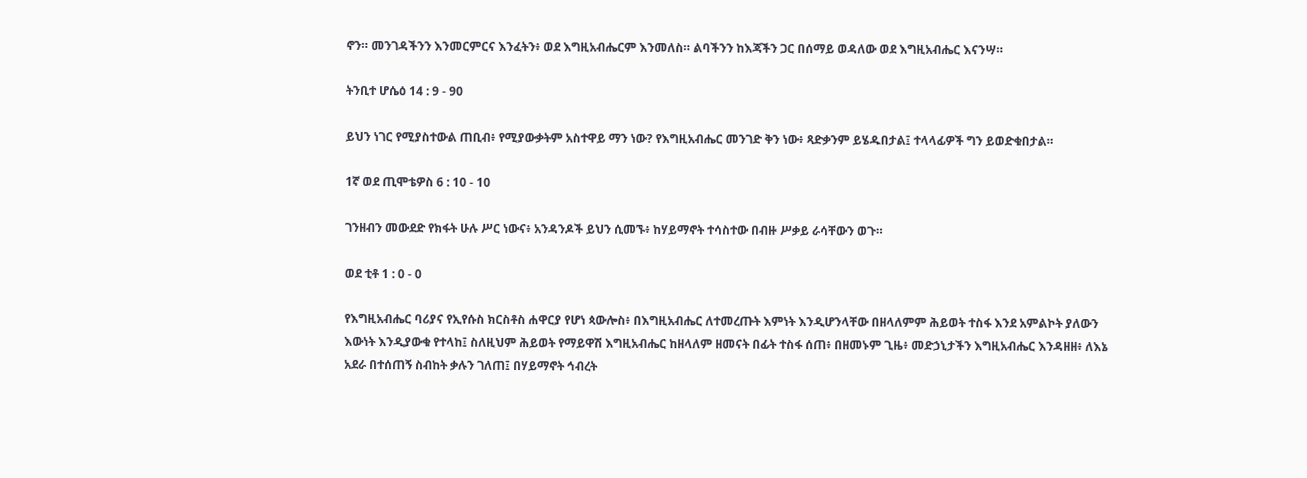ኖን። መንገዳችንን እንመርምርና እንፈትን፥ ወደ እግዚአብሔርም እንመለስ። ልባችንን ከእጃችን ጋር በሰማይ ወዳለው ወደ እግዚአብሔር እናንሣ።

ትንቢተ ሆሴዕ 14 : 9 - 90

ይህን ነገር የሚያስተውል ጠቢብ፥ የሚያውቃትም አስተዋይ ማን ነው? የእግዚአብሔር መንገድ ቅን ነው፥ ጻድቃንም ይሄዱበታል፤ ተላላፊዎች ግን ይወድቁበታል።

1ኛ ወደ ጢሞቴዎስ 6 : 10 - 10

ገንዘብን መውደድ የክፋት ሁሉ ሥር ነውና፥ አንዳንዶች ይህን ሲመኙ፥ ከሃይማኖት ተሳስተው በብዙ ሥቃይ ራሳቸውን ወጉ።

ወደ ቲቶ 1 : 0 - 0

የእግዚአብሔር ባሪያና የኢየሱስ ክርስቶስ ሐዋርያ የሆነ ጳውሎስ፥ በእግዚአብሔር ለተመረጡት እምነት እንዲሆንላቸው በዘላለምም ሕይወት ተስፋ እንደ አምልኮት ያለውን እውነት እንዲያውቁ የተላከ፤ ስለዚህም ሕይወት የማይዋሽ እግዚአብሔር ከዘላለም ዘመናት በፊት ተስፋ ሰጠ፥ በዘመኑም ጊዜ፥ መድኃኒታችን እግዚአብሔር እንዳዘዘ፥ ለእኔ አደራ በተሰጠኝ ስብከት ቃሉን ገለጠ፤ በሃይማኖት ኅብረት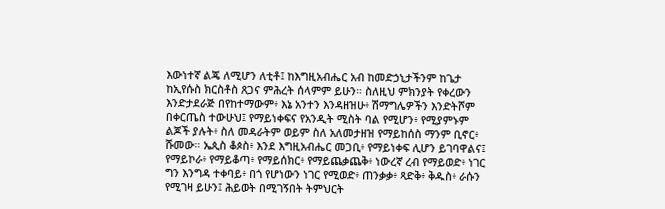እውነተኛ ልጄ ለሚሆን ለቲቶ፤ ከእግዚአብሔር አብ ከመድኃኒታችንም ከጌታ ከኢየሱስ ክርስቶስ ጸጋና ምሕረት ሰላምም ይሁን። ስለዚህ ምክንያት የቀረውን እንድታደራጅ በየከተማውም፥ እኔ አንተን እንዳዘዝሁ፥ ሽማግሌዎችን እንድትሾም በቀርጤስ ተውሁህ፤ የማይነቀፍና የአንዲት ሚስት ባል የሚሆን፥ የሚያምኑም ልጆች ያሉት፥ ስለ መዳራትም ወይም ስለ አለመታዘዝ የማይከሰስ ማንም ቢኖር፥ ሹመው። ኤጲስ ቆጶስ፥ እንደ እግዚአብሔር መጋቢ፥ የማይነቀፍ ሊሆን ይገባዋልና፤ የማይኮራ፥ የማይቆጣ፥ የማይሰክር፥ የማይጨቃጨቅ፥ ነውረኛ ረብ የማይወድ፥ ነገር ግን እንግዳ ተቀባይ፥ በጎ የሆነውን ነገር የሚወድ፥ ጠንቃቃ፥ ጻድቅ፥ ቅዱስ፥ ራሱን የሚገዛ ይሁን፤ ሕይወት በሚገኝበት ትምህርት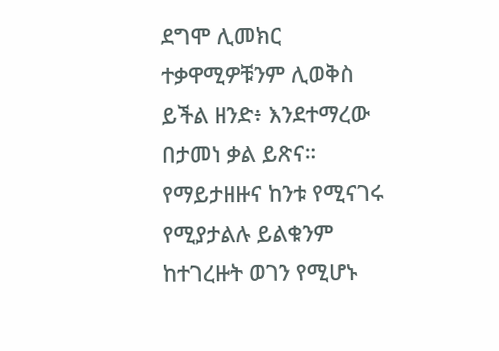ደግሞ ሊመክር ተቃዋሚዎቹንም ሊወቅስ ይችል ዘንድ፥ እንደተማረው በታመነ ቃል ይጽና። የማይታዘዙና ከንቱ የሚናገሩ የሚያታልሉ ይልቁንም ከተገረዙት ወገን የሚሆኑ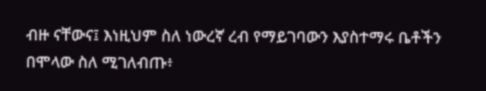ብዙ ናቸውና፤ እነዚህም ስለ ነውረኛ ረብ የማይገባውን እያስተማሩ ቤቶችን በሞላው ስለ ሚገለብጡ፥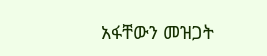አፋቸውን መዝጋት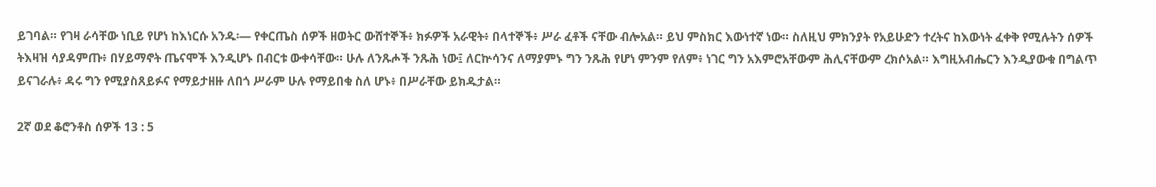ይገባል። የገዛ ራሳቸው ነቢይ የሆነ ከእነርሱ አንዱ፡— የቀርጤስ ሰዎች ዘወትር ውሸተኞች፥ ክፉዎች አራዊት፥ በላተኞች፥ ሥራ ፈቶች ናቸው ብሎአል። ይህ ምስክር እውነተኛ ነው። ስለዚህ ምክንያት የአይሁድን ተረትና ከእውነት ፈቀቅ የሚሉትን ሰዎች ትእዛዝ ሳያዳምጡ፥ በሃይማኖት ጤናሞች እንዲሆኑ በብርቱ ውቀሳቸው። ሁሉ ለንጹሖች ንጹሕ ነው፤ ለርኵሳንና ለማያምኑ ግን ንጹሕ የሆነ ምንም የለም፥ ነገር ግን አእምሮአቸውም ሕሊናቸውም ረክሶአል። እግዚአብሔርን እንዲያውቁ በግልጥ ይናገራሉ፥ ዳሩ ግን የሚያስጸይፉና የማይታዘዙ ለበጎ ሥራም ሁሉ የማይበቁ ስለ ሆኑ፥ በሥራቸው ይክዱታል።

2ኛ ወደ ቆሮንቶስ ሰዎች 13 : 5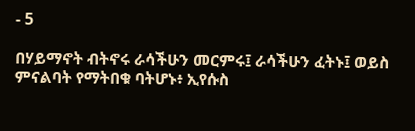- 5

በሃይማኖት ብትኖሩ ራሳችሁን መርምሩ፤ ራሳችሁን ፈትኑ፤ ወይስ ምናልባት የማትበቁ ባትሆኑ፥ ኢየሱስ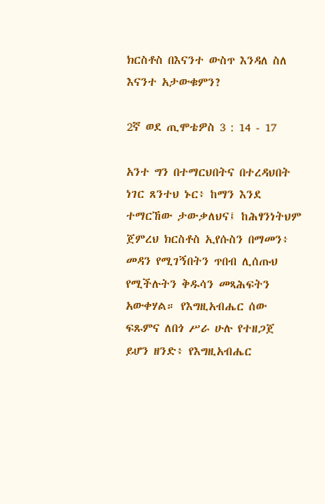ክርስቶስ በእናንተ ውስጥ እንዳለ ስለ እናንተ አታውቁምን?

2ኛ ወደ ጢሞቴዎስ 3 : 14 - 17

አንተ ግን በተማርህበትና በተረዳህበት ነገር ጸንተህ ኑር፥ ከማን እንደ ተማርኸው ታውቃለህና፤ ከሕፃንነትህም ጀምረህ ክርስቶስ ኢየሱስን በማመን፥ መዳን የሚገኝበትን ጥበብ ሊሰጡህ የሚችሉትን ቅዱሳን መጻሕፍትን አውቀሃል። የእግዚአብሔር ሰው ፍጹምና ለበጎ ሥራ ሁሉ የተዘጋጀ ይሆን ዘንድ፥ የእግዚአብሔር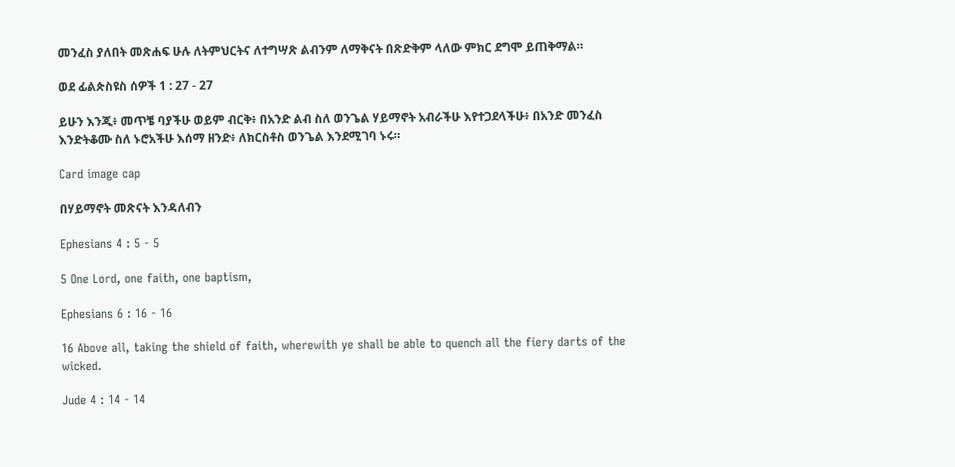መንፈስ ያለበት መጽሐፍ ሁሉ ለትምህርትና ለተግሣጽ ልብንም ለማቅናት በጽድቅም ላለው ምክር ደግሞ ይጠቅማል።

ወደ ፊልጵስዩስ ሰዎች 1 : 27 - 27

ይሁን እንጂ፥ መጥቼ ባያችሁ ወይም ብርቅ፥ በአንድ ልብ ስለ ወንጌል ሃይማኖት አብራችሁ እየተጋደላችሁ፥ በአንድ መንፈስ እንድትቆሙ ስለ ኑሮአችሁ እሰማ ዘንድ፥ ለክርስቶስ ወንጌል እንደሚገባ ኑሩ።

Card image cap

በሃይማኖት መጽናት እንዳለብን

Ephesians 4 : 5 - 5

5 One Lord, one faith, one baptism,

Ephesians 6 : 16 - 16

16 Above all, taking the shield of faith, wherewith ye shall be able to quench all the fiery darts of the wicked.

Jude 4 : 14 - 14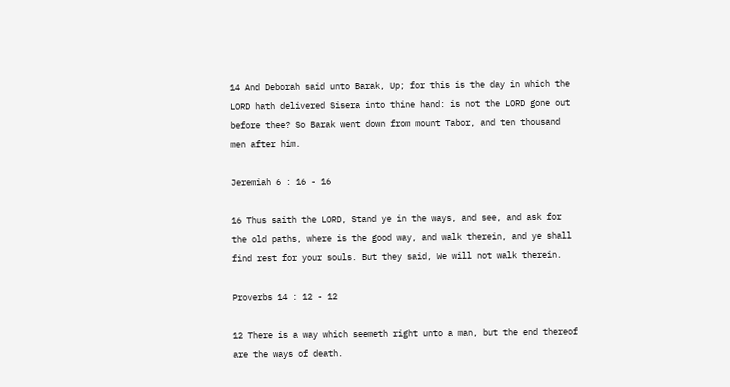14 And Deborah said unto Barak, Up; for this is the day in which the LORD hath delivered Sisera into thine hand: is not the LORD gone out before thee? So Barak went down from mount Tabor, and ten thousand men after him.

Jeremiah 6 : 16 - 16

16 Thus saith the LORD, Stand ye in the ways, and see, and ask for the old paths, where is the good way, and walk therein, and ye shall find rest for your souls. But they said, We will not walk therein.

Proverbs 14 : 12 - 12

12 There is a way which seemeth right unto a man, but the end thereof are the ways of death.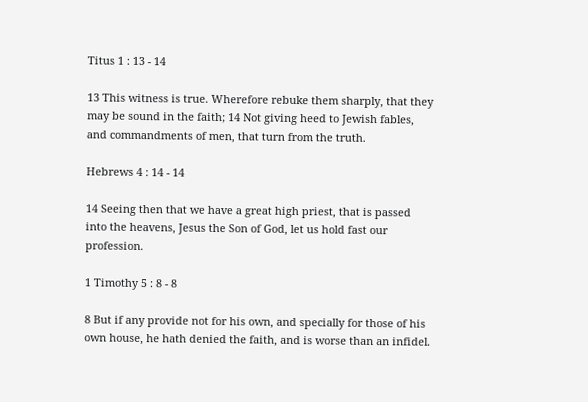Titus 1 : 13 - 14

13 This witness is true. Wherefore rebuke them sharply, that they may be sound in the faith; 14 Not giving heed to Jewish fables, and commandments of men, that turn from the truth.

Hebrews 4 : 14 - 14

14 Seeing then that we have a great high priest, that is passed into the heavens, Jesus the Son of God, let us hold fast our profession.

1 Timothy 5 : 8 - 8

8 But if any provide not for his own, and specially for those of his own house, he hath denied the faith, and is worse than an infidel.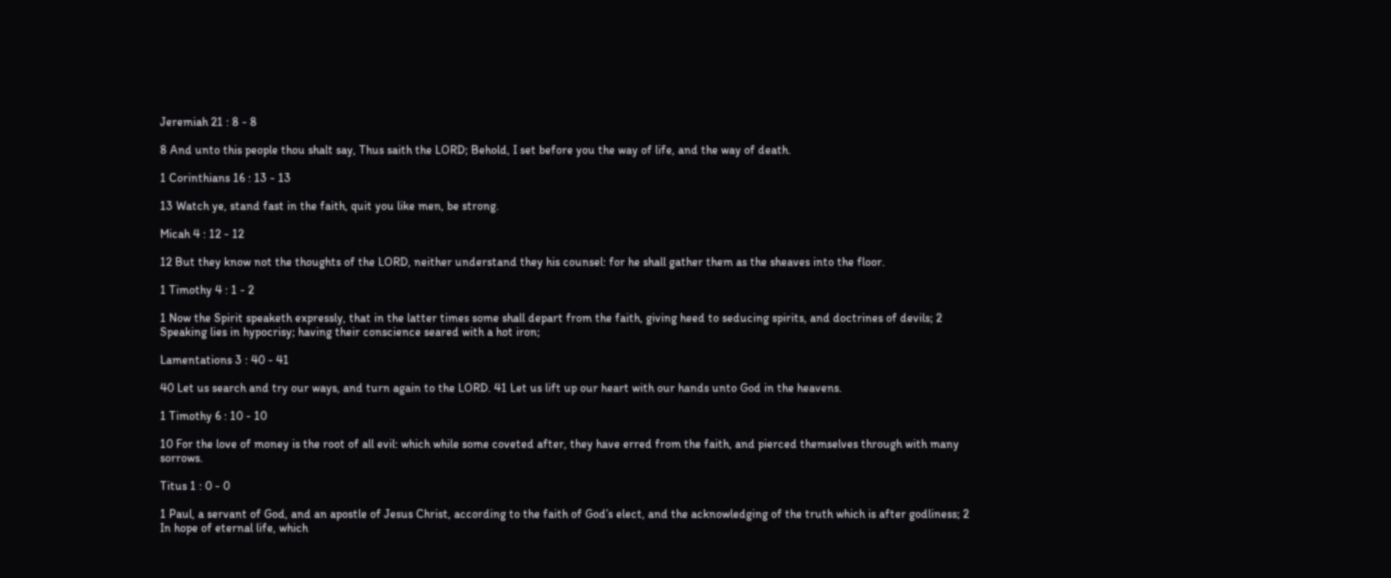Jeremiah 21 : 8 - 8

8 And unto this people thou shalt say, Thus saith the LORD; Behold, I set before you the way of life, and the way of death.

1 Corinthians 16 : 13 - 13

13 Watch ye, stand fast in the faith, quit you like men, be strong.

Micah 4 : 12 - 12

12 But they know not the thoughts of the LORD, neither understand they his counsel: for he shall gather them as the sheaves into the floor.

1 Timothy 4 : 1 - 2

1 Now the Spirit speaketh expressly, that in the latter times some shall depart from the faith, giving heed to seducing spirits, and doctrines of devils; 2 Speaking lies in hypocrisy; having their conscience seared with a hot iron;

Lamentations 3 : 40 - 41

40 Let us search and try our ways, and turn again to the LORD. 41 Let us lift up our heart with our hands unto God in the heavens.

1 Timothy 6 : 10 - 10

10 For the love of money is the root of all evil: which while some coveted after, they have erred from the faith, and pierced themselves through with many sorrows.

Titus 1 : 0 - 0

1 Paul, a servant of God, and an apostle of Jesus Christ, according to the faith of God’s elect, and the acknowledging of the truth which is after godliness; 2 In hope of eternal life, which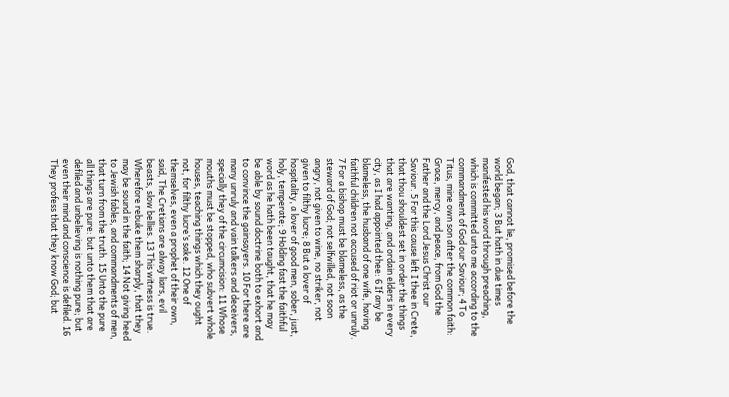God, that cannot lie, promised before the world began; 3 But hath in due times manifested his word through preaching, which is committed unto me according to the commandment of God our Saviour; 4 To Titus, mine own son after the common faith: Grace, mercy, and peace, from God the Father and the Lord Jesus Christ our Saviour. 5 For this cause left I thee in Crete, that thou shouldest set in order the things that are wanting, and ordain elders in every city, as I had appointed thee: 6 If any be blameless, the husband of one wife, having faithful children not accused of riot or unruly. 7 For a bishop must be blameless, as the steward of God; not selfwilled, not soon angry, not given to wine, no striker, not given to filthy lucre; 8 But a lover of hospitality, a lover of good men, sober, just, holy, temperate; 9 Holding fast the faithful word as he hath been taught, that he may be able by sound doctrine both to exhort and to convince the gainsayers. 10 For there are many unruly and vain talkers and deceivers, specially they of the circumcision: 11 Whose mouths must be stopped, who subvert whole houses, teaching things which they ought not, for filthy lucre’s sake. 12 One of themselves, even a prophet of their own, said, The Cretians are alway liars, evil beasts, slow bellies. 13 This witness is true. Wherefore rebuke them sharply, that they may be sound in the faith; 14 Not giving heed to Jewish fables, and commandments of men, that turn from the truth. 15 Unto the pure all things are pure: but unto them that are defiled and unbelieving is nothing pure; but even their mind and conscience is defiled. 16 They profess that they know God; but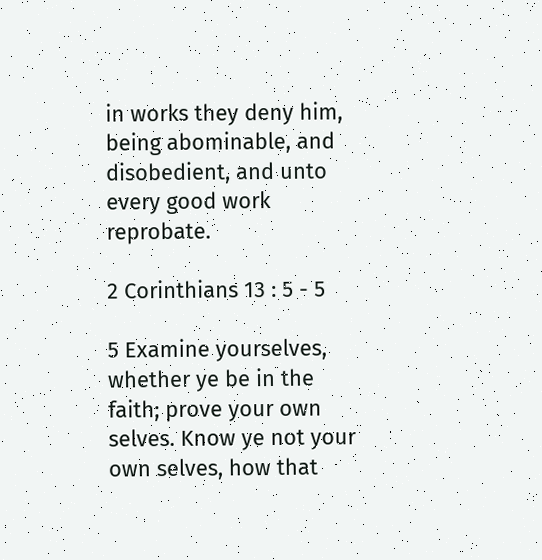in works they deny him, being abominable, and disobedient, and unto every good work reprobate.

2 Corinthians 13 : 5 - 5

5 Examine yourselves, whether ye be in the faith; prove your own selves. Know ye not your own selves, how that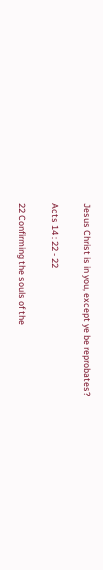Jesus Christ is in you, except ye be reprobates?

Acts 14 : 22 - 22

22 Confirming the souls of the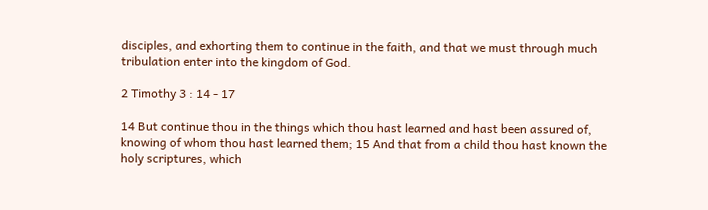disciples, and exhorting them to continue in the faith, and that we must through much tribulation enter into the kingdom of God.

2 Timothy 3 : 14 - 17

14 But continue thou in the things which thou hast learned and hast been assured of, knowing of whom thou hast learned them; 15 And that from a child thou hast known the holy scriptures, which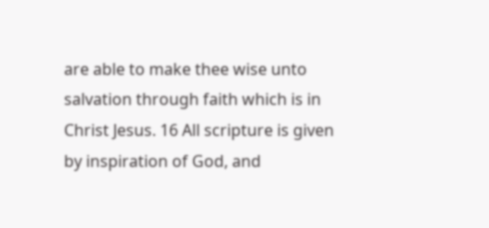are able to make thee wise unto salvation through faith which is in Christ Jesus. 16 All scripture is given by inspiration of God, and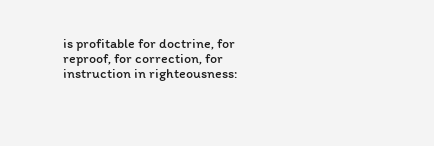is profitable for doctrine, for reproof, for correction, for instruction in righteousness: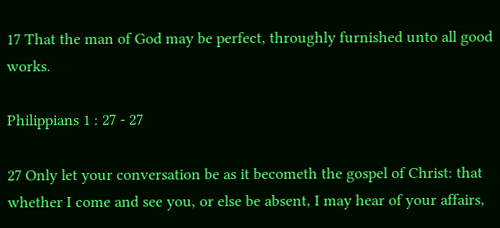17 That the man of God may be perfect, throughly furnished unto all good works.

Philippians 1 : 27 - 27

27 Only let your conversation be as it becometh the gospel of Christ: that whether I come and see you, or else be absent, I may hear of your affairs,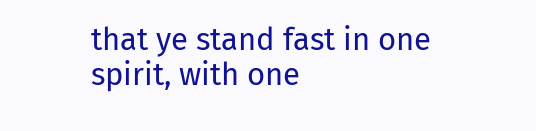that ye stand fast in one spirit, with one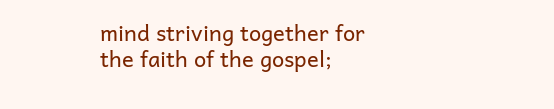mind striving together for the faith of the gospel;